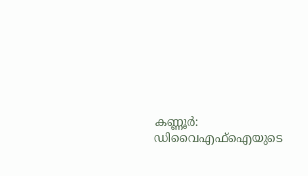കണ്ണൂർ: ഡിവൈഎഫ്ഐയുടെ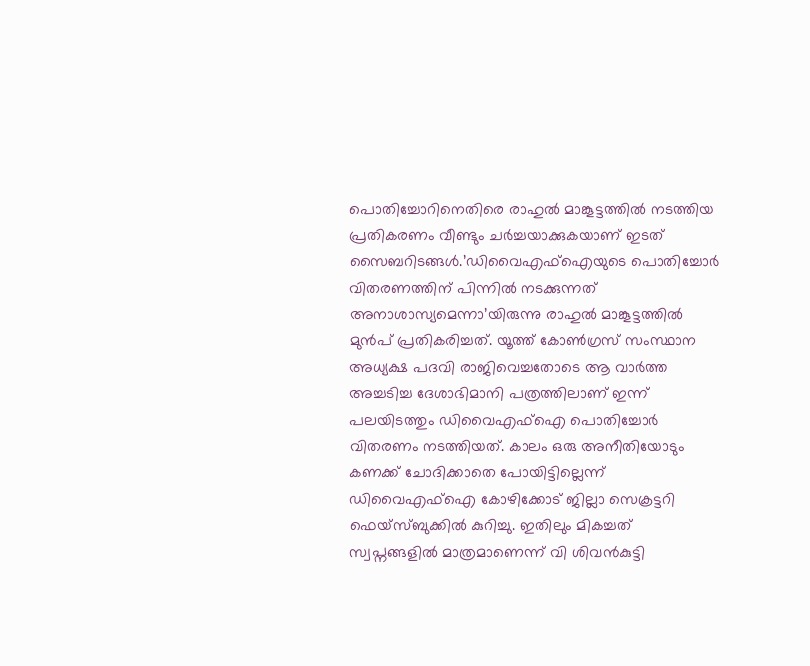പൊതിച്ചോറിനെതിരെ രാഹുൽ മാങ്കൂട്ടത്തിൽ നടത്തിയ പ്രതികരണം വീണ്ടും ചർച്ചയാക്കുകയാണ് ഇടത് സൈബറിടങ്ങൾ.’ഡിവൈഎഫ്ഐയുടെ പൊതിച്ചോർ വിതരണത്തിന് പിന്നിൽ നടക്കുന്നത് അനാശാസ്യമെന്നാ’യിരുന്നു രാഹുൽ മാങ്കൂട്ടത്തിൽ മുൻപ് പ്രതികരിച്ചത്. യൂത്ത് കോൺഗ്രസ് സംസ്ഥാന അധ്യക്ഷ പദവി രാജിവെച്ചതോടെ ആ വാർത്ത അച്ചടിച്ച ദേശാഭിമാനി പത്രത്തിലാണ് ഇന്ന് പലയിടത്തും ഡിവൈഎഫ്ഐ പൊതിച്ചോർ വിതരണം നടത്തിയത്. കാലം ഒരു അനീതിയോടും കണക്ക് ചോദിക്കാതെ പോയിട്ടില്ലെന്ന് ഡിവൈഎഫ്ഐ കോഴിക്കോട് ജില്ലാ സെക്രട്ടറി ഫെയ്സ്ബുക്കിൽ കുറിച്ചു. ഇതിലും മികച്ചത് സ്വപ്നങ്ങളിൽ മാത്രമാണെന്ന് വി ശിവൻകുട്ടി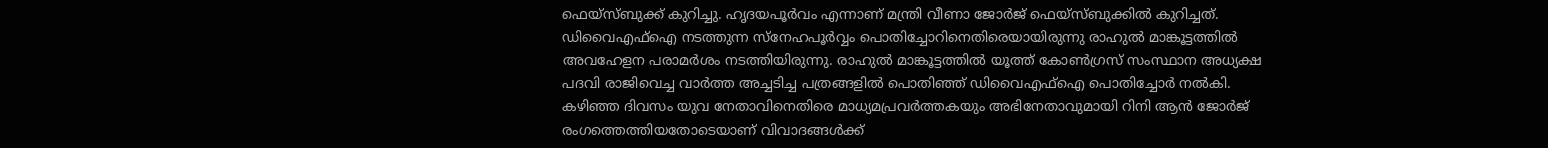ഫെയ്സ്ബുക്ക് കുറിച്ചു. ഹൃദയപൂർവം എന്നാണ് മന്ത്രി വീണാ ജോർജ് ഫെയ്സ്ബുക്കിൽ കുറിച്ചത്.
ഡിവൈഎഫ്ഐ നടത്തുന്ന സ്നേഹപൂർവ്വം പൊതിച്ചോറിനെതിരെയായിരുന്നു രാഹുൽ മാങ്കൂട്ടത്തിൽ അവഹേളന പരാമർശം നടത്തിയിരുന്നു. രാഹുൽ മാങ്കൂട്ടത്തിൽ യൂത്ത് കോൺഗ്രസ് സംസ്ഥാന അധ്യക്ഷ പദവി രാജിവെച്ച വാർത്ത അച്ചടിച്ച പത്രങ്ങളിൽ പൊതിഞ്ഞ് ഡിവൈഎഫ്ഐ പൊതിച്ചോർ നൽകി.
കഴിഞ്ഞ ദിവസം യുവ നേതാവിനെതിരെ മാധ്യമപ്രവർത്തകയും അഭിനേതാവുമായി റിനി ആൻ ജോർജ് രംഗത്തെത്തിയതോടെയാണ് വിവാദങ്ങൾക്ക്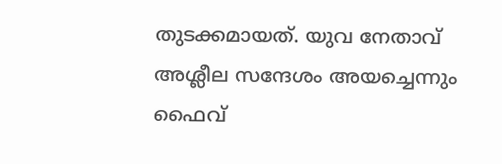തുടക്കമായത്. യുവ നേതാവ് അശ്ലീല സന്ദേശം അയച്ചെന്നും ഫൈവ്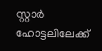സ്റ്റാർ ഹോട്ടലിലേക്ക്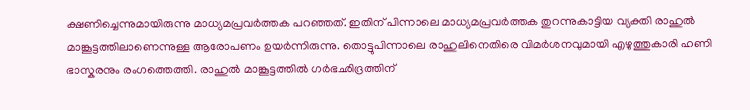ക്ഷണിച്ചെന്നുമായിരുന്നു മാധ്യമപ്രവർത്തക പറഞ്ഞത്. ഇതിന് പിന്നാലെ മാധ്യമപ്രവർത്തക തുറന്നുകാട്ടിയ വ്യക്തി രാഹുൽ മാങ്കൂട്ടത്തിലാണെന്നുള്ള ആരോപണം ഉയർന്നിരുന്നു. തൊട്ടുപിന്നാലെ രാഹുലിനെതിരെ വിമർശനവുമായി എഴുത്തുകാരി ഹണി ഭാസ്കരനും രംഗത്തെത്തി. രാഹുൽ മാങ്കൂട്ടത്തിൽ ഗർഭഛിദ്രത്തിന്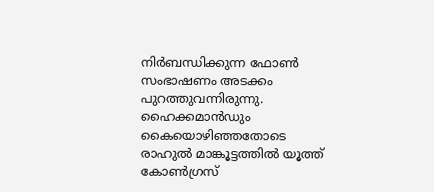നിർബന്ധിക്കുന്ന ഫോൺ സംഭാഷണം അടക്കം പുറത്തുവന്നിരുന്നു. ഹൈക്കമാൻഡും കൈയൊഴിഞ്ഞതോടെ രാഹുൽ മാങ്കൂട്ടത്തിൽ യൂത്ത് കോൺഗ്രസ്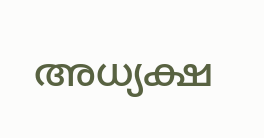അധ്യക്ഷ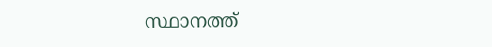സ്ഥാനത്ത്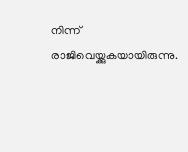നിന്ന് രാജിവെയ്ക്കുകയായിരുന്നു.